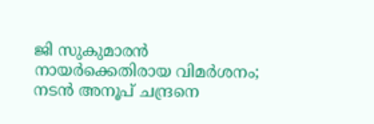ജി സുകുമാരന്‍ നായര്‍ക്കെതിരായ വിമര്‍ശനം; നടന്‍ അനൂപ് ചന്ദ്രനെ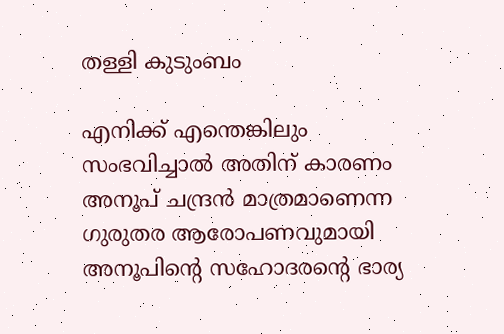തള്ളി കുടുംബം

എനിക്ക് എന്തെങ്കിലും സംഭവിച്ചാല്‍ അതിന് കാരണം അനൂപ് ചന്ദ്രന്‍ മാത്രമാണെന്ന ഗുരുതര ആരോപണവുമായി അനൂപിന്റെ സഹോദരന്റെ ഭാര്യ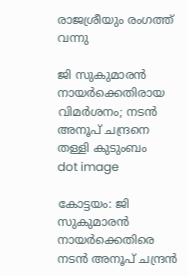രാജശ്രീയും രംഗത്ത് വന്നു

ജി സുകുമാരന്‍ നായര്‍ക്കെതിരായ വിമര്‍ശനം; നടന്‍ അനൂപ് ചന്ദ്രനെ തള്ളി കുടുംബം
dot image

കോട്ടയം: ജി സുകുമാരന്‍ നായര്‍ക്കെതിരെ നടന്‍ അനൂപ് ചന്ദ്രന്‍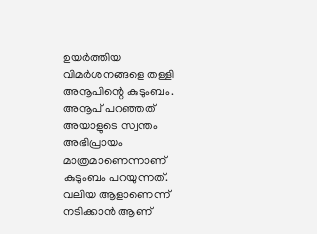ഉയര്‍ത്തിയ വിമര്‍ശനങ്ങളെ തള്ളി അനൂപിന്റെ കുടുംബം. അനൂപ് പറഞ്ഞത് അയാളുടെ സ്വന്തം അഭിപ്രായം മാത്രമാണെന്നാണ് കുടുംബം പറയുന്നത്. വലിയ ആളാണെന്ന് നടിക്കാന്‍ ആണ്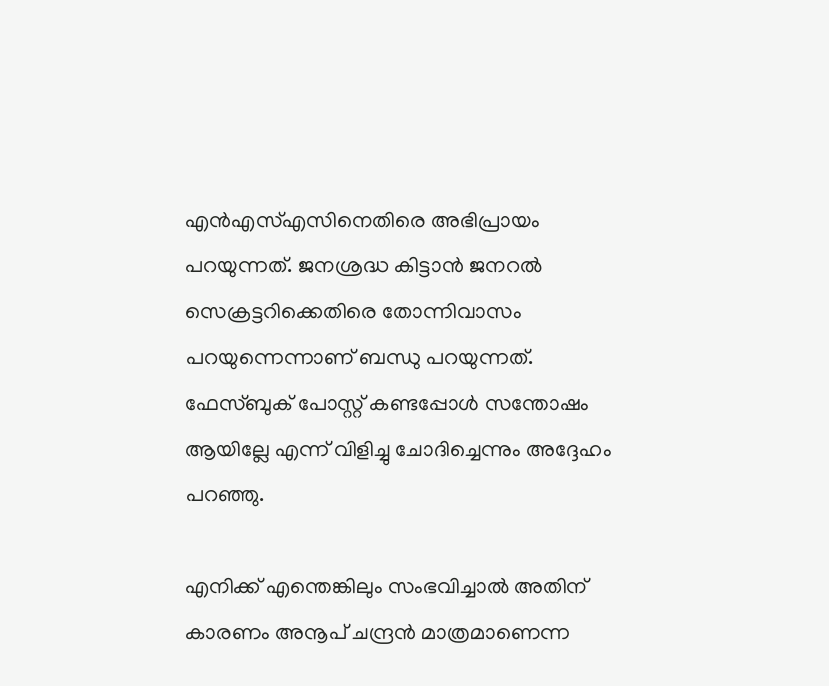എന്‍എസ്എസിനെതിരെ അഭിപ്രായം പറയുന്നത്. ജനശ്രദ്ധ കിട്ടാന്‍ ജനറല്‍ സെക്രട്ടറിക്കെതിരെ തോന്നിവാസം പറയുന്നെന്നാണ് ബന്ധു പറയുന്നത്. ഫേസ്ബുക് പോസ്റ്റ് കണ്ടപ്പോള്‍ സന്തോഷം ആയില്ലേ എന്ന് വിളിച്ചു ചോദിച്ചെന്നും അദ്ദേഹം പറഞ്ഞു.

എനിക്ക് എന്തെങ്കിലും സംഭവിച്ചാല്‍ അതിന് കാരണം അനൂപ് ചന്ദ്രന്‍ മാത്രമാണെന്ന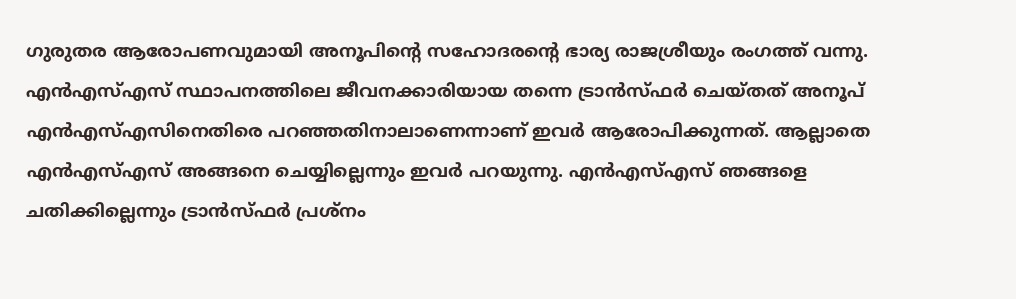ഗുരുതര ആരോപണവുമായി അനൂപിന്റെ സഹോദരന്റെ ഭാര്യ രാജശ്രീയും രംഗത്ത് വന്നു. എന്‍എസ്എസ് സ്ഥാപനത്തിലെ ജീവനക്കാരിയായ തന്നെ ട്രാന്‍സ്ഫര്‍ ചെയ്തത് അനൂപ് എന്‍എസ്എസിനെതിരെ പറഞ്ഞതിനാലാണെന്നാണ് ഇവര്‍ ആരോപിക്കുന്നത്. ആല്ലാതെ എന്‍എസ്എസ് അങ്ങനെ ചെയ്യില്ലെന്നും ഇവര്‍ പറയുന്നു. എന്‍എസ്എസ് ഞങ്ങളെ ചതിക്കില്ലെന്നും ട്രാന്‍സ്ഫര്‍ പ്രശ്‌നം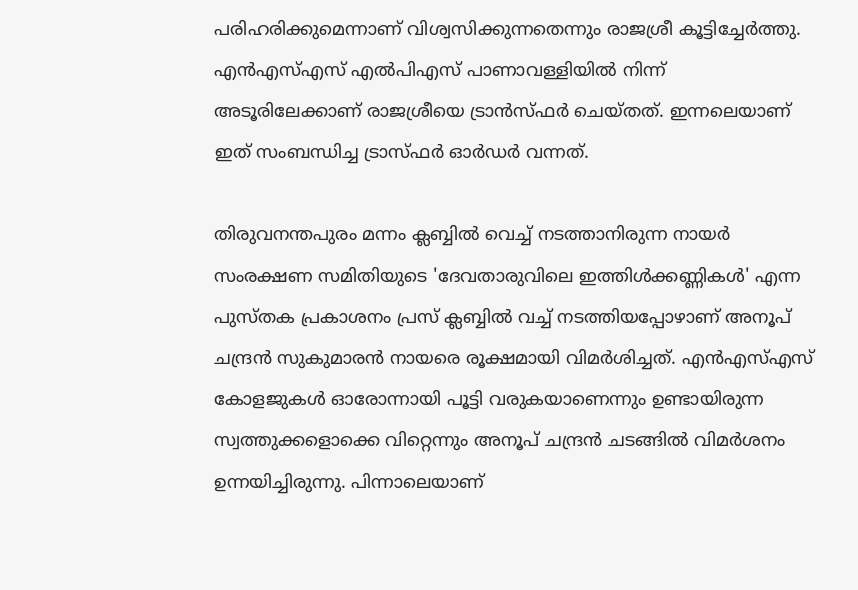പരിഹരിക്കുമെന്നാണ് വിശ്വസിക്കുന്നതെന്നും രാജശ്രീ കൂട്ടിച്ചേര്‍ത്തു. എന്‍എസ്എസ് എല്‍പിഎസ് പാണാവള്ളിയില്‍ നിന്ന് അടൂരിലേക്കാണ് രാജശ്രീയെ ട്രാന്‍സ്ഫര്‍ ചെയ്തത്. ഇന്നലെയാണ് ഇത് സംബന്ധിച്ച ട്രാസ്ഫര്‍ ഓര്‍ഡര്‍ വന്നത്.

തിരുവനന്തപുരം മന്നം ക്ലബ്ബില്‍ വെച്ച് നടത്താനിരുന്ന നായര്‍ സംരക്ഷണ സമിതിയുടെ 'ദേവതാരുവിലെ ഇത്തിള്‍ക്കണ്ണികള്‍' എന്ന പുസ്തക പ്രകാശനം പ്രസ് ക്ലബ്ബില്‍ വച്ച് നടത്തിയപ്പോഴാണ് അനൂപ് ചന്ദ്രന്‍ സുകുമാരന്‍ നായരെ രൂക്ഷമായി വിമര്‍ശിച്ചത്. എന്‍എസ്എസ് കോളജുകള്‍ ഓരോന്നായി പൂട്ടി വരുകയാണെന്നും ഉണ്ടായിരുന്ന സ്വത്തുക്കളൊക്കെ വിറ്റെന്നും അനൂപ് ചന്ദ്രന്‍ ചടങ്ങില്‍ വിമര്‍ശനം ഉന്നയിച്ചിരുന്നു. പിന്നാലെയാണ്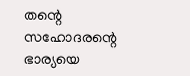തന്റെ സഹോദരന്റെ ഭാര്യയെ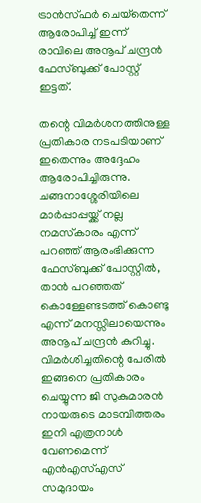ട്രാന്‍സ്ഫര്‍ ചെയ്‌തെന്ന് ആരോപിച്ച് ഇന്ന് രാവിലെ അനൂപ് ചന്ദ്രന്‍ ഫേസ്ബുക്ക് പോസ്റ്റ് ഇട്ടത്.

തന്റെ വിമര്‍ശനത്തിനുള്ള പ്രതികാര നടപടിയാണ് ഇതെന്നും അദ്ദേഹം ആരോപിച്ചിരുന്നു. ചങ്ങനാശ്ശേരിയിലെ മാര്‍പ്പാപ്പയ്ക്ക് നല്ല നമസ്‌കാരം എന്ന് പറഞ്ഞ് ആരംഭിക്കുന്ന ഫേസ്ബുക്ക് പോസ്റ്റില്‍, താന്‍ പറഞ്ഞത് കൊള്ളേണ്ടടത്ത് കൊണ്ടു എന്ന് മനസ്സിലായെന്നും അനൂപ് ചന്ദ്രന്‍ കുറിച്ചു. വിമര്‍ശിച്ചതിന്റെ പേരില്‍ ഇങ്ങനെ പ്രതികാരം ചെയ്യുന്ന ജി സുകുമാരന്‍ നായരുടെ മാടമ്പിത്തരം ഇനി എത്രനാള്‍ വേണമെന്ന് എന്‍എസ്എസ് സമുദായം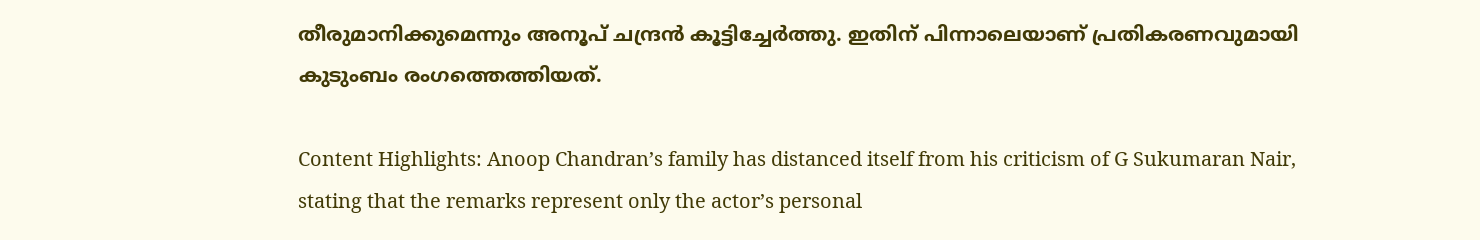തീരുമാനിക്കുമെന്നും അനൂപ് ചന്ദ്രന്‍ കൂട്ടിച്ചേര്‍ത്തു. ഇതിന് പിന്നാലെയാണ് പ്രതികരണവുമായി കുടുംബം രംഗത്തെത്തിയത്.

Content Highlights: Anoop Chandran’s family has distanced itself from his criticism of G Sukumaran Nair, stating that the remarks represent only the actor’s personal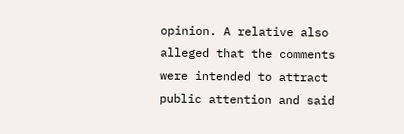opinion. A relative also alleged that the comments were intended to attract public attention and said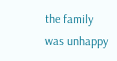the family was unhappy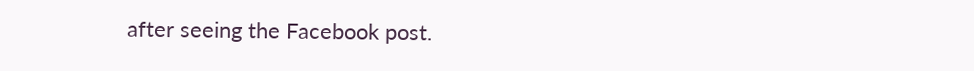after seeing the Facebook post.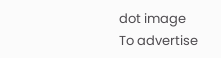dot image
To advertise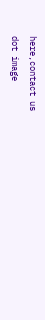here,contact us
dot image